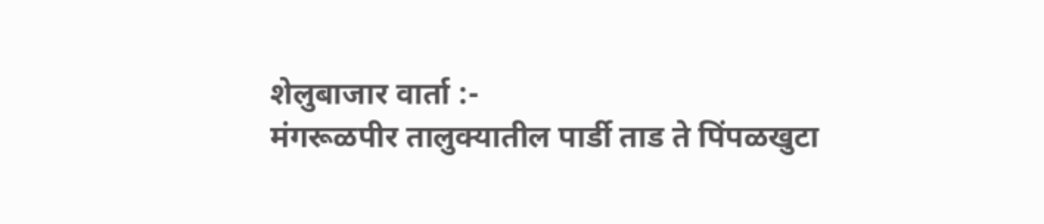शेलुबाजार वार्ता :-
मंगरूळपीर तालुक्यातील पार्डी ताड ते पिंपळखुटा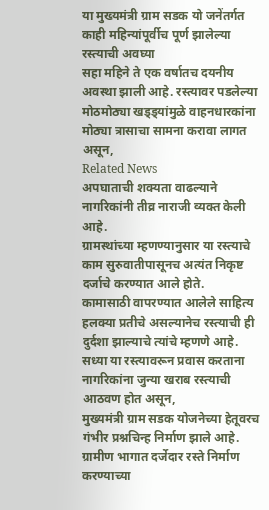या मुख्यमंत्री ग्राम सडक यो जनेंतर्गत काही महिन्यांपूर्वीच पूर्ण झालेल्या रस्त्याची अवघ्या
सहा महिने ते एक वर्षातच दयनीय अवस्था झाली आहे. रस्त्यावर पडलेल्या मोठमोठ्या खड्ड्यांमुळे वाहनधारकांना मोठ्या त्रासाचा सामना करावा लागत असून,
Related News
अपघाताची शक्यता वाढल्याने नागरिकांनी तीव्र नाराजी व्यक्त केली आहे.
ग्रामस्थांच्या म्हणण्यानुसार या रस्त्याचे काम सुरुवातीपासूनच अत्यंत निकृष्ट दर्जाचे करण्यात आले होते.
कामासाठी वापरण्यात आलेले साहित्य हलक्या प्रतीचे असल्यानेच रस्त्याची ही दुर्दशा झाल्याचे त्यांचे म्हणणे आहे.
सध्या या रस्त्यावरून प्रवास करताना नागरिकांना जुन्या खराब रस्त्याची आठवण होत असून,
मुख्यमंत्री ग्राम सडक योजनेच्या हेतूवरच गंभीर प्रश्नचिन्ह निर्माण झाले आहे.
ग्रामीण भागात दर्जेदार रस्ते निर्माण करण्याच्या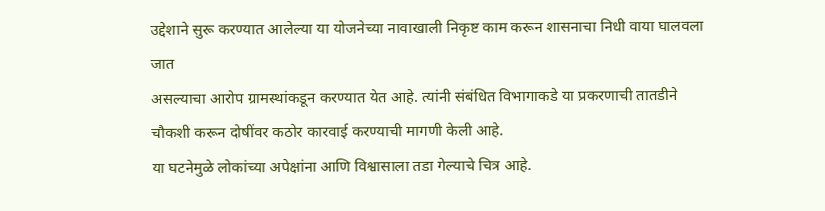उद्देशाने सुरू करण्यात आलेल्या या योजनेच्या नावाखाली निकृष्ट काम करून शासनाचा निधी वाया घालवला जात
असल्याचा आरोप ग्रामस्थांकडून करण्यात येत आहे. त्यांनी संबंधित विभागाकडे या प्रकरणाची तातडीने
चौकशी करून दोषींवर कठोर कारवाई करण्याची मागणी केली आहे.
या घटनेमुळे लोकांच्या अपेक्षांना आणि विश्वासाला तडा गेल्याचे चित्र आहे.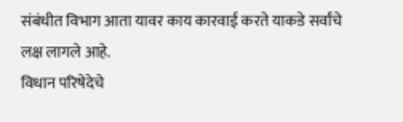संबंधीत विभाग आता यावर काय कारवाई करते याकडे सर्वांचे लक्ष लागले आहे.
विधान परिषेदेचे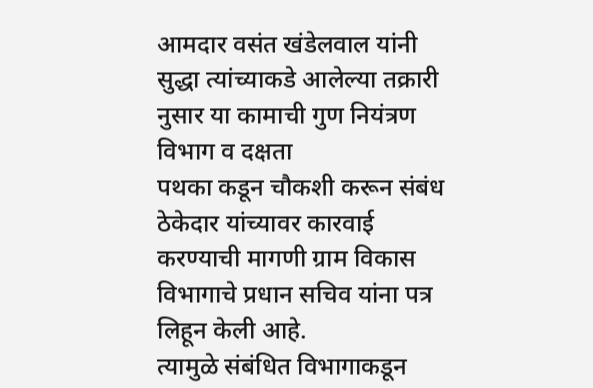आमदार वसंत खंडेलवाल यांनी सुद्धा त्यांच्याकडे आलेल्या तक्रारी नुसार या कामाची गुण नियंत्रण विभाग व दक्षता
पथका कडून चौकशी करून संबंध ठेकेदार यांच्यावर कारवाई करण्याची मागणी ग्राम विकास विभागाचे प्रधान सचिव यांना पत्र लिहून केली आहे.
त्यामुळे संबंधित विभागाकडून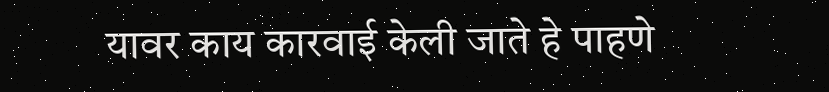यावर काय कारवाई केली जाते हे पाहणे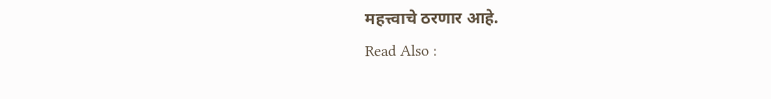महत्त्वाचे ठरणार आहे.
Read Also :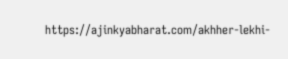https://ajinkyabharat.com/akhher-lekhi-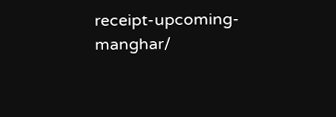receipt-upcoming-manghar/